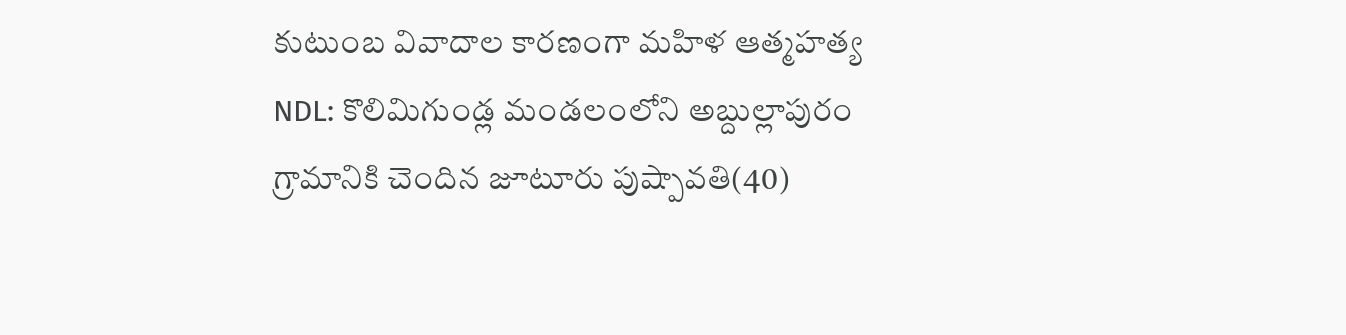కుటుంబ వివాదాల కారణంగా మహిళ ఆత్మహత్య
NDL: కొలిమిగుండ్ల మండలంలోని అబ్దుల్లాపురం గ్రామానికి చెందిన జూటూరు పుష్పావతి(40)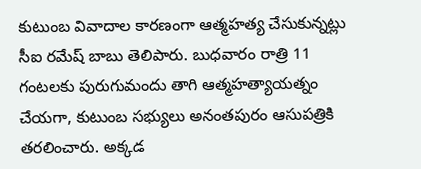కుటుంబ వివాదాల కారణంగా ఆత్మహత్య చేసుకున్నట్లు సీఐ రమేష్ బాబు తెలిపారు. బుధవారం రాత్రి 11 గంటలకు పురుగుమందు తాగి ఆత్మహత్యాయత్నం చేయగా, కుటుంబ సభ్యులు అనంతపురం ఆసుపత్రికి తరలించారు. అక్కడ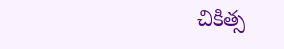చికిత్స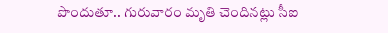పొందుతూ.. గురువారం మృతి చెందినట్లు సీఐ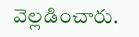వెల్లడించారు.